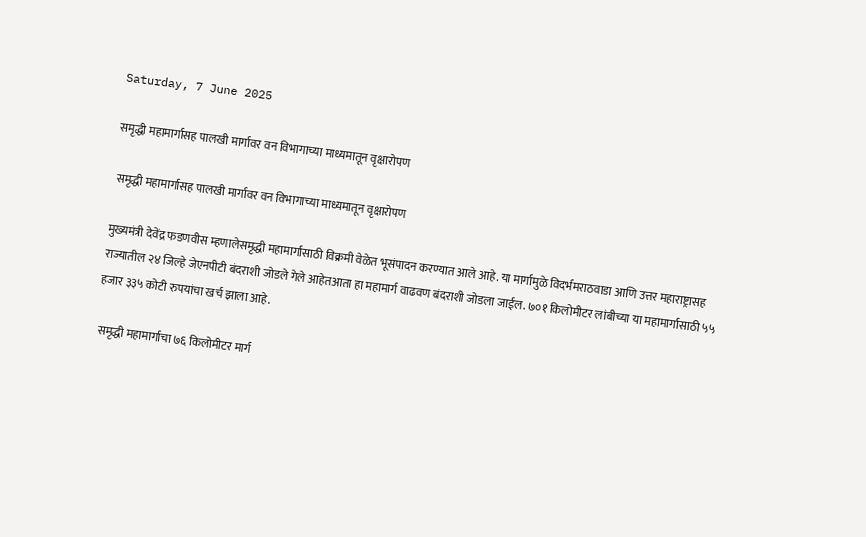Saturday, 7 June 2025

समृद्धी महामार्गासह पालखी मार्गावर वन विभागाच्या माध्यमातून वृक्षारोपण

 समृद्धी महामार्गासह पालखी मार्गावर वन विभागाच्या माध्यमातून वृक्षारोपण

मुख्यमंत्री देवेंद्र फडणवीस म्हणालेसमृद्धी महामार्गासाठी विक्रमी वेळेत भूसंपादन करण्यात आले आहे. या मार्गामुळे विदर्भमराठवाडा आणि उत्तर महाराष्ट्रासह राज्यातील २४ जिल्हे जेएनपीटी बंदराशी जोडले गेले आहेतआता हा महामार्ग वाढवण बंदराशी जोडला जाईल. ७०१ किलोमीटर लांबीच्या या महामार्गासाठी ५५ हजार ३३५ कोटी रुपयांचा खर्च झाला आहे.

 समृद्धी महामार्गाचा ७६ किलोमीटर मार्ग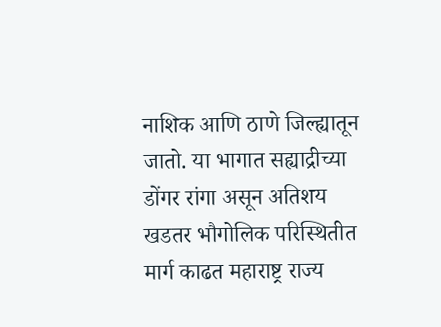नाशिक आणि ठाणे जिल्ह्यातून जातो. या भागात सह्याद्रीच्या डोंगर रांगा असून अतिशय खडतर भौगोलिक परिस्थितीत मार्ग काढत महाराष्ट्र राज्य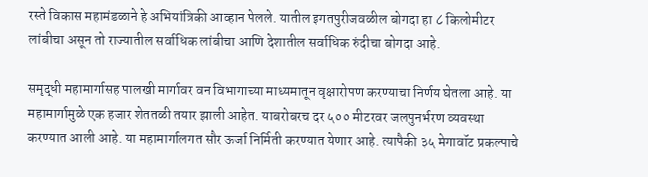रस्ते विकास महामंडळाने हे अभियांत्रिकी आव्हान पेलले. यातील इगतपुरीजवळील बोगदा हा ८ किलोमीटर लांबीचा असून तो राज्यातील सर्वाधिक लांबीचा आणि देशातील सर्वाधिक रुंदीचा बोगदा आहे.

समृद्धी महामार्गासह पालखी मार्गावर वन विभागाच्या माध्यमातून वृक्षारोपण करण्याचा निर्णय घेतला आहे. या महामार्गामुळे एक हजार शेततळी तयार झाली आहेत. याबरोबरच दर ५०० मीटरवर जलपुनर्भरण व्यवस्था करण्यात आली आहे. या महामार्गालगत सौर ऊर्जा निर्मिती करण्यात येणार आहे. त्यापैकी ३५ मेगावॉट प्रकल्पाचे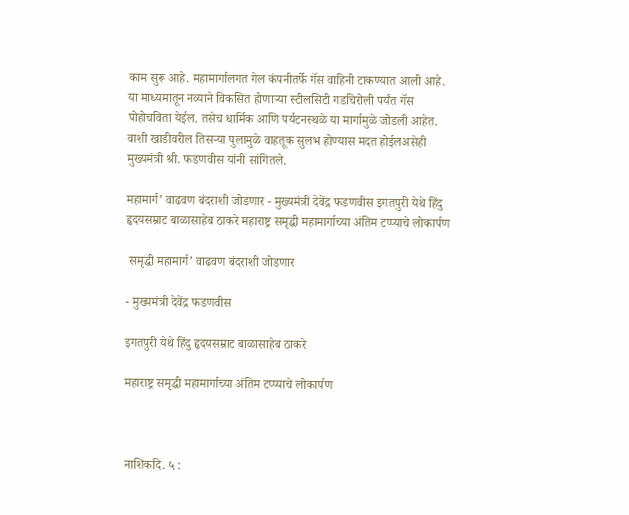काम सुरू आहे. महामार्गालगत गेल कंपनीतर्फे गॅस वाहिनी टाकण्यात आली आहे. या माध्यमातून नव्याने विकसित होणाऱ्या स्टीलसिटी गडचिरोली पर्यंत गॅस पोहोचविता येईल. तसेच धार्मिक आणि पर्यटनस्थळे या मार्गामुळे जोडली आहेत. वाशी खाडीवरील तिसऱ्या पुलामुळे वाहतूक सुलभ होण्यास मदत होईलअसेही मुख्यमंत्री श्री. फडणवीस यांनी सांगितले.

महामार्ग’ वाढवण बंदराशी जोडणार - मुख्यमंत्री देवेंद्र फडणवीस इगतपुरी येथे हिंदु हृदयसम्राट बाळासाहेब ठाकरे महाराष्ट्र समृद्धी महामार्गाच्या अंतिम टप्प्याचे लोकार्पण

 समृद्धी महामार्ग’ वाढवण बंदराशी जोडणार

- मुख्यमंत्री देवेंद्र फडणवीस

इगतपुरी येथे हिंदु हृदयसम्राट बाळासाहेब ठाकरे

महाराष्ट्र समृद्धी महामार्गाच्या अंतिम टप्प्याचे लोकार्पण



नाशिकदि. ५ :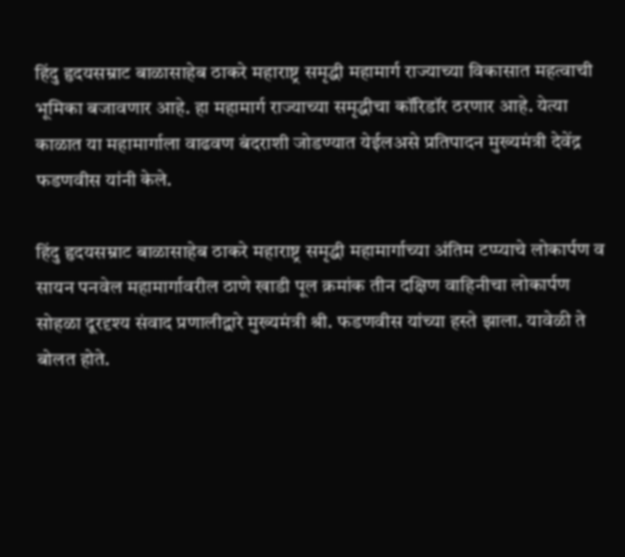हिंदु हृदयसम्राट बाळासाहेब ठाकरे महाराष्ट्र समृद्धी महामार्ग राज्याच्या विकासात महत्वाची भूमिका बजावणार आहे. हा महामार्ग राज्याच्या समृद्धीचा कॉरिडॉर ठरणार आहे. येत्या काळात या महामार्गाला वाढवण बंदराशी जोडण्यात येईलअसे प्रतिपादन मुख्यमंत्री देवेंद्र फडणवीस यांनी केले.

हिंदु हृदयसम्राट बाळासाहेब ठाकरे महाराष्ट्र समृद्धी महामार्गाच्या अंतिम टप्प्याचे लोकार्पण व सायन पनवेल महामार्गावरील ठाणे खाडी पूल क्रमांक तीन दक्षिण वाहिनीचा लोकार्पण सोहळा दूरदृश्य संवाद प्रणालीद्वारे मुख्यमंत्री श्री. फडणवीस यांच्या हस्ते झाला. यावेळी ते बोलत होते.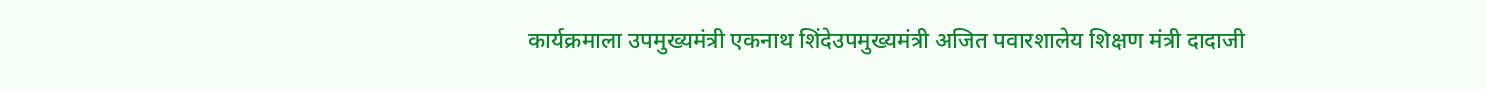कार्यक्रमाला उपमुख्यमंत्री एकनाथ शिंदेउपमुख्यमंत्री अजित पवारशालेय शिक्षण मंत्री दादाजी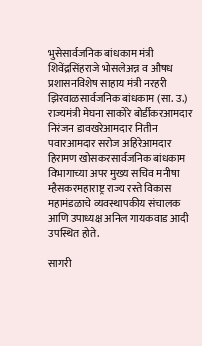भुसेसार्वजनिक बांधकाम मंत्री शिवेंद्रसिंहराजे भोसलेअन्न व औषध प्रशासनविशेष साहाय मंत्री नरहरी झिरवाळसार्वजनिक बांधकाम (सा. उ.) राज्यमंत्री मेघना साकोरे बोर्डीकरआमदार निरंजन डावखरेआमदार नितीन पवारआमदार सरोज अहिरेआमदार हिरामण खोसकरसार्वजनिक बांधकाम विभागाच्या अपर मुख्य सचिव मनीषा म्हैसकरमहाराष्ट्र राज्य रस्ते विकास महामंडळाचे व्यवस्थापकीय संचालक आणि उपाध्यक्ष अनिल गायकवाड आदी उपस्थित होते.

सागरी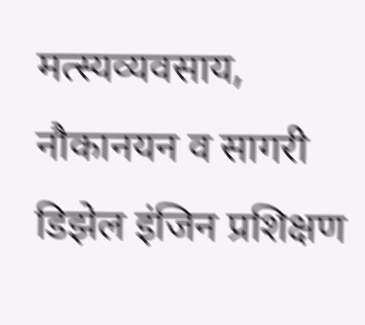मत्स्यव्यवसाय, नौकानयन व सागरी डिझेल इंजिन प्रशिक्षण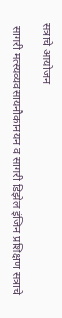सत्राचे आयोजन

 सागरी मत्स्यव्यवसायनौकानयन व सागरी डिझेल इंजिन प्रशिक्षण सत्राचे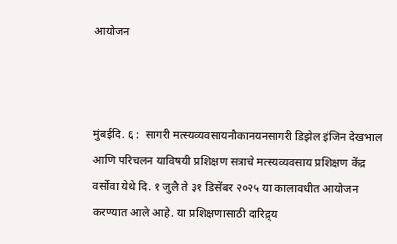आयोजन



मुंबईदि. ६ :  सागरी मत्स्यव्यवसायनौकानयनसागरी डिझेल इंजिन देखभाल आणि परिचलन याविषयी प्रशिक्षण सत्राचे मत्स्यव्यवसाय प्रशिक्षण केंद्र वर्सोवा येथे दि. १ जुलै ते ३१ डिसेंबर २०२५ या कालावधीत आयोजन करण्यात आले आहे. या प्रशिक्षणासाठी दारिद्र्य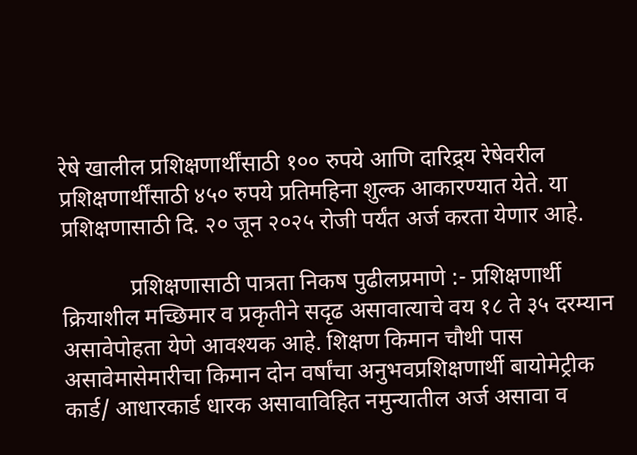रेषे खालील प्रशिक्षणार्थींसाठी १०० रुपये आणि दारिद्र्य रेषेवरील प्रशिक्षणार्थींसाठी ४५० रुपये प्रतिमहिना शुल्क आकारण्यात येते. या प्रशिक्षणासाठी दि. २० जून २०२५ रोजी पर्यंत अर्ज करता येणार आहे.

            प्रशिक्षणासाठी पात्रता निकष पुढीलप्रमाणे :- प्रशिक्षणार्थी क्रियाशील मच्छिमार व प्रकृतीने सदृढ असावात्याचे वय १८ ते ३५ दरम्यान असावेपोहता येणे आवश्यक आहे. शिक्षण किमान चौथी पास असावेमासेमारीचा किमान दोन वर्षांचा अनुभवप्रशिक्षणार्थी बायोमेट्रीक कार्ड/ आधारकार्ड धारक असावाविहित नमुन्यातील अर्ज असावा व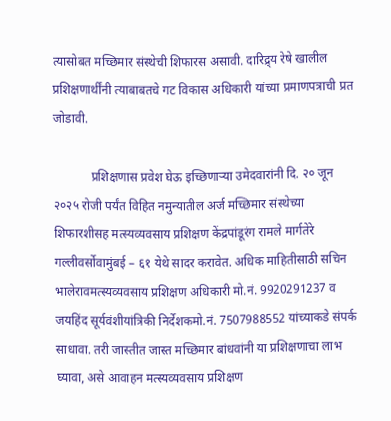त्यासोबत मच्छिमार संस्थेची शिफारस असावी. दारिद्र्य रेषे खालील प्रशिक्षणार्थींनी त्याबाबतचे गट विकास अधिकारी यांच्या प्रमाणपत्राची प्रत जोडावी.

            प्रशिक्षणास प्रवेश घेऊ इच्छिणाऱ्या उमेदवारांनी दि. २० जून २०२५ रोजी पर्यंत विहित नमुन्यातील अर्ज मच्छिमार संस्थेच्या शिफारशीसह मत्स्यव्यवसाय प्रशिक्षण केंद्रपांडूरंग रामले मार्गतेरे गल्लीवर्सोवामुंबई – ६१ येथे सादर करावेत. अधिक माहितीसाठी सचिन भालेरावमत्स्यव्यवसाय प्रशिक्षण अधिकारी मो.नं. 9920291237 व जयहिंद सूर्यवंशीयांत्रिकी निर्देशकमो.नं. 7507988552 यांच्याकडे संपर्क साधावा. तरी जास्तीत जास्त मच्छिमार बांधवांनी या प्रशिक्षणाचा लाभ घ्यावा, असे आवाहन मत्स्यव्यवसाय प्रशिक्षण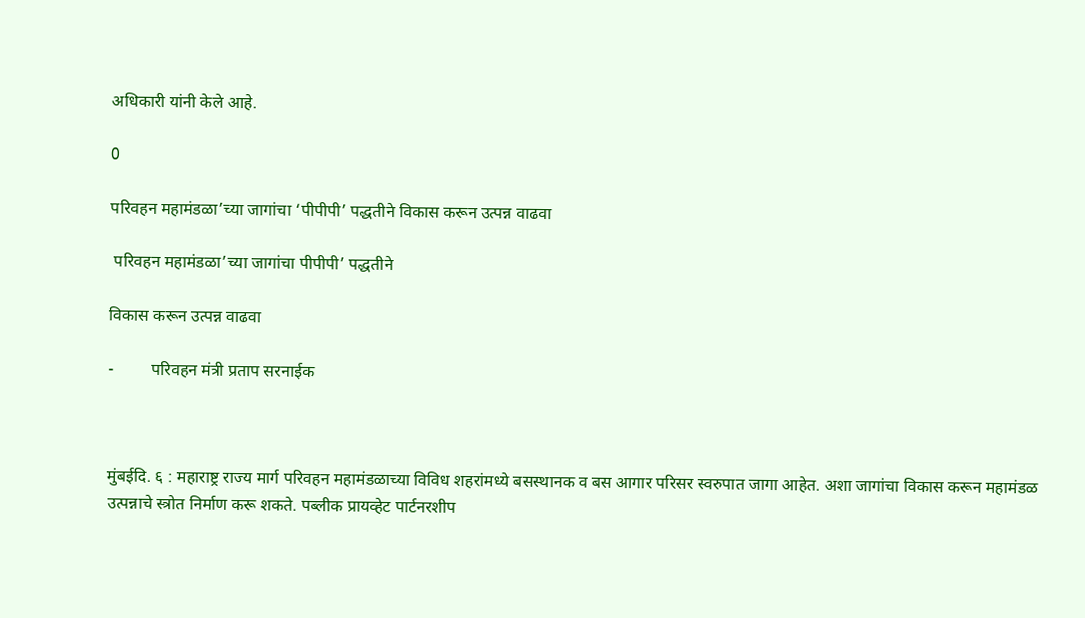अधिकारी यांनी केले आहे.

0

परिवहन महामंडळा’च्या जागांचा ‘पीपीपी’ पद्धतीने विकास करून उत्पन्न वाढवा

 परिवहन महामंडळा’च्या जागांचा पीपीपी’ पद्धतीने

विकास करून उत्पन्न वाढवा

-         परिवहन मंत्री प्रताप सरनाईक



मुंबईदि. ६ : महाराष्ट्र राज्य मार्ग परिवहन महामंडळाच्या विविध शहरांमध्ये बसस्थानक व बस आगार परिसर स्वरुपात जागा आहेत. अशा जागांचा विकास करून महामंडळ उत्पन्नाचे स्त्रोत निर्माण करू शकते. पब्लीक प्रायव्हेट पार्टनरशीप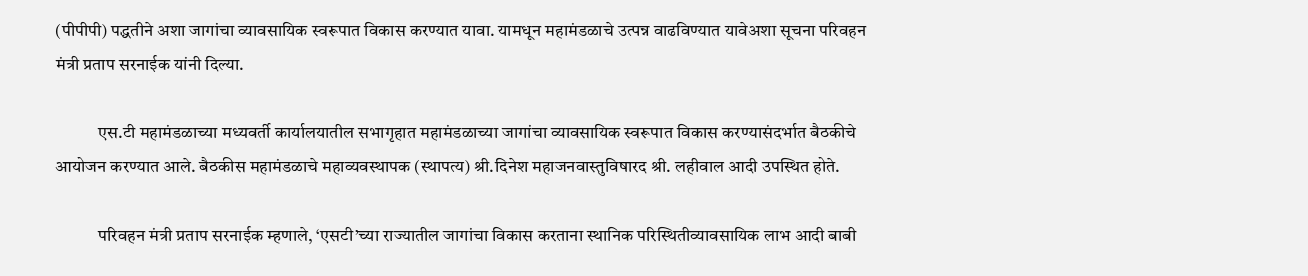(पीपीपी) पद्धतीने अशा जागांचा व्यावसायिक स्वरूपात विकास करण्यात यावा. यामधून महामंडळाचे उत्पन्न वाढविण्यात यावेअशा सूचना परिवहन मंत्री प्रताप सरनाईक यांनी दिल्या.

            एस.टी महामंडळाच्या मध्यवर्ती कार्यालयातील सभागृहात महामंडळाच्या जागांचा व्यावसायिक स्वरूपात विकास करण्यासंदर्भात बैठकीचे आयोजन करण्यात आले. बैठकीस महामंडळाचे महाव्यवस्थापक (स्थापत्य) श्री.दिनेश महाजनवास्तुविषारद श्री. लहीवाल आदी उपस्थित होते.

            परिवहन मंत्री प्रताप सरनाईक म्हणाले, ‘एसटी’च्या राज्यातील जागांचा विकास करताना स्थानिक परिस्थितीव्यावसायिक लाभ आदी बाबी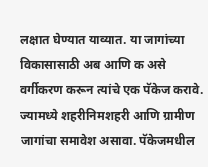लक्षात घेण्यात याव्यात. या जागांच्या विकासासाठी अब आणि क असे वर्गीकरण करून त्यांचे एक पॅकेज करावे. ज्यामध्ये शहरीनिमशहरी आणि ग्रामीण जागांचा समावेश असावा. पॅकेजमधील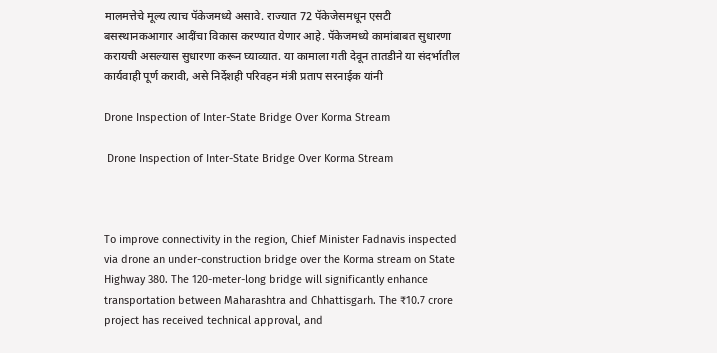मालमत्तेचे मूल्य त्याच पॅकेजमध्ये असावे. राज्यात 72 पॅकेजेसमधून एसटी बसस्थानकआगार आदींचा विकास करण्यात येणार आहे. पॅकेजमध्ये कामांबाबत सुधारणा करायची असल्यास सुधारणा करून घ्याव्यात. या कामाला गती देवून तातडीने या संदर्भातील कार्यवाही पूर्ण करावी, असे निर्देशही परिवहन मंत्री प्रताप सरनाईक यांनी

Drone Inspection of Inter-State Bridge Over Korma Stream

 Drone Inspection of Inter-State Bridge Over Korma Stream



To improve connectivity in the region, Chief Minister Fadnavis inspected via drone an under-construction bridge over the Korma stream on State Highway 380. The 120-meter-long bridge will significantly enhance transportation between Maharashtra and Chhattisgarh. The ₹10.7 crore project has received technical approval, and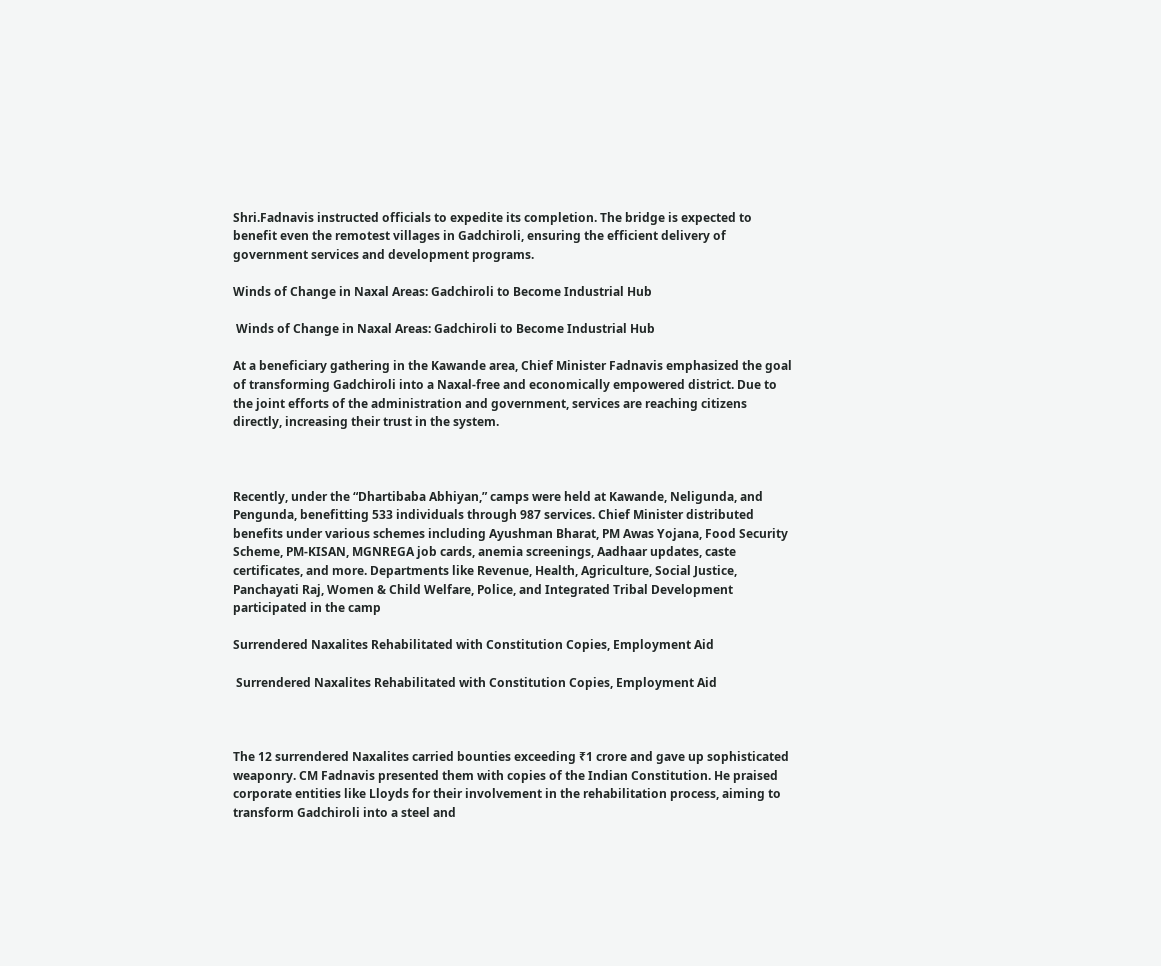Shri.Fadnavis instructed officials to expedite its completion. The bridge is expected to benefit even the remotest villages in Gadchiroli, ensuring the efficient delivery of government services and development programs.

Winds of Change in Naxal Areas: Gadchiroli to Become Industrial Hub

 Winds of Change in Naxal Areas: Gadchiroli to Become Industrial Hub

At a beneficiary gathering in the Kawande area, Chief Minister Fadnavis emphasized the goal of transforming Gadchiroli into a Naxal-free and economically empowered district. Due to the joint efforts of the administration and government, services are reaching citizens directly, increasing their trust in the system.



Recently, under the “Dhartibaba Abhiyan,” camps were held at Kawande, Neligunda, and Pengunda, benefitting 533 individuals through 987 services. Chief Minister distributed benefits under various schemes including Ayushman Bharat, PM Awas Yojana, Food Security Scheme, PM-KISAN, MGNREGA job cards, anemia screenings, Aadhaar updates, caste certificates, and more. Departments like Revenue, Health, Agriculture, Social Justice, Panchayati Raj, Women & Child Welfare, Police, and Integrated Tribal Development participated in the camp

Surrendered Naxalites Rehabilitated with Constitution Copies, Employment Aid

 Surrendered Naxalites Rehabilitated with Constitution Copies, Employment Aid



The 12 surrendered Naxalites carried bounties exceeding ₹1 crore and gave up sophisticated weaponry. CM Fadnavis presented them with copies of the Indian Constitution. He praised corporate entities like Lloyds for their involvement in the rehabilitation process, aiming to transform Gadchiroli into a steel and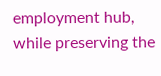employment hub, while preserving the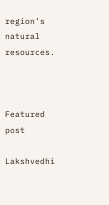region’s natural resources.



Featured post

Lakshvedhi